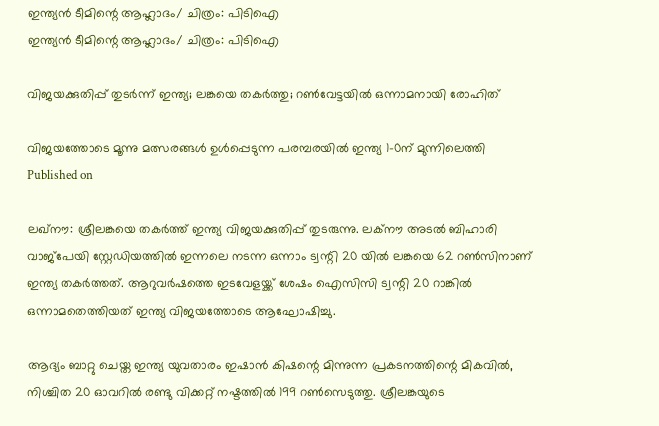ഇന്ത്യൻ ടീമിന്റെ ആഹ്ലാദം/ ചിത്രം: പിടിഐ
ഇന്ത്യൻ ടീമിന്റെ ആഹ്ലാദം/ ചിത്രം: പിടിഐ

വിജയക്കുതിപ്പ് തുടര്‍ന്ന് ഇന്ത്യ; ലങ്കയെ തകര്‍ത്തു; റണ്‍വേട്ടയില്‍ ഒന്നാമനായി രോഹിത്

വിജയത്തോടെ മൂന്നു മത്സരങ്ങള്‍ ഉള്‍പ്പെടുന്ന പരമ്പരയില്‍ ഇന്ത്യ 1-0ന് മുന്നിലെത്തി
Published on

ലഖ്‌നൗ: ശ്രീലങ്കയെ തകര്‍ത്ത് ഇന്ത്യ വിജയക്കുതിപ്പ് തുടരുന്നു. ലക്‌നൗ അടല്‍ ബിഹാരി വാജ്‌പേയി സ്റ്റേഡിയത്തില്‍ ഇന്നലെ നടന്ന ഒന്നാം ട്വന്റി 20 യില്‍ ലങ്കയെ 62 റണ്‍സിനാണ് ഇന്ത്യ തകര്‍ത്തത്. ആറുവര്‍ഷത്തെ ഇടവേളയ്ക്ക് ശേഷം ഐസിസി ട്വന്റി 20 റാങ്കില്‍ ഒന്നാമതെത്തിയത് ഇന്ത്യ വിജയത്തോടെ ആഘോഷിച്ചു.

ആദ്യം ബാറ്റു ചെയ്ത ഇന്ത്യ യുവതാരം ഇഷാന്‍ കിഷന്റെ മിന്നുന്ന പ്രകടനത്തിന്റെ മികവില്‍, നിശ്ചിത 20 ഓവറില്‍ രണ്ടു വിക്കറ്റ് നഷ്ടത്തില്‍ 199 റണ്‍സെടുത്തു. ശ്രീലങ്കയുടെ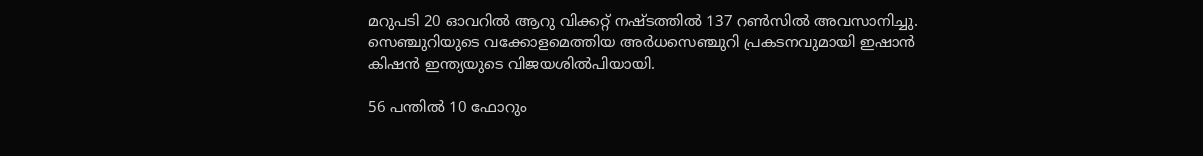മറുപടി 20 ഓവറില്‍ ആറു വിക്കറ്റ് നഷ്ടത്തില്‍ 137 റണ്‍സില്‍ അവസാനിച്ചു. സെഞ്ചുറിയുടെ വക്കോളമെത്തിയ അര്‍ധസെഞ്ചുറി പ്രകടനവുമായി ഇഷാന്‍ കിഷന്‍ ഇന്ത്യയുടെ വിജയശില്‍പിയായി.

56 പന്തില്‍ 10 ഫോറും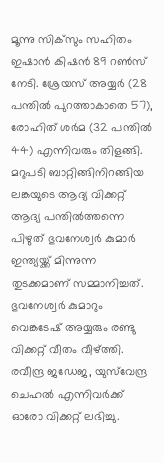മൂന്നു സിക്‌സും സഹിതം ഇഷാന്‍ കിഷന്‍ 89 റണ്‍സ് നേടി. ശ്രേയസ് അയ്യര്‍ (28 പന്തില്‍ പുറത്താകാതെ 57), രോഹിത് ശര്‍മ (32 പന്തില്‍ 44) എന്നിവരും തിളങ്ങി. മറുപടി ബാറ്റിങ്ങിനിറങ്ങിയ ലങ്കയുടെ ആദ്യ വിക്കറ്റ് ആദ്യ പന്തില്‍ത്തന്നെ പിഴുത് ഭുവനേശ്വര്‍ കുമാര്‍ ഇന്ത്യയ്ക്ക് മിന്നുന്ന തുടക്കമാണ് സമ്മാനിച്ചത്. ഭുവനേശ്വര്‍ കുമാറും വെങ്കടേഷ് അയ്യരും രണ്ടു വിക്കറ്റ് വീതം വീഴ്ത്തി. രവീന്ദ്ര ജഡേജ, യുസ്‌വേന്ദ്ര ചെഹല്‍ എന്നിവര്‍ക്ക് ഓരോ വിക്കറ്റ് ലഭിച്ചു.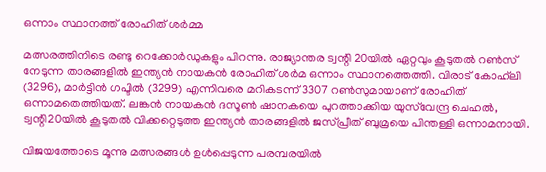ഒന്നാം സ്ഥാനത്ത് രോഹിത് ശര്‍മ്മ

മത്സരത്തിനിടെ രണ്ടു റെക്കോര്‍ഡുകളും പിറന്നു. രാജ്യാന്തര ട്വന്റി 20യില്‍ ഏറ്റവും കൂടുതല്‍ റണ്‍സ് നേടുന്ന താരങ്ങളില്‍ ഇന്ത്യന്‍ നായകന്‍ രോഹിത് ശര്‍മ ഒന്നാം സ്ഥാനത്തെത്തി. വിരാട് കോഹ്‌ലി (3296), മാര്‍ട്ടിന്‍ ഗപ്ടില്‍ (3299) എന്നിവരെ മറികടന്ന് 3307 റണ്‍സുമായാണ് രോഹിത് ഒന്നാമതെത്തിയത്. ലങ്കന്‍ നായകന്‍ ദസൂണ്‍ ഷാനകയെ പുറത്താക്കിയ യുസ്‌വേന്ദ്ര ചെഹല്‍, ട്വന്റി20യില്‍ കൂടുതല്‍ വിക്കറ്റെടുത്ത ഇന്ത്യന്‍ താരങ്ങളില്‍ ജസ്പ്രീത് ബുമ്രയെ പിന്തള്ളി ഒന്നാമനായി.

വിജയത്തോടെ മൂന്നു മത്സരങ്ങള്‍ ഉള്‍പ്പെടുന്ന പരമ്പരയില്‍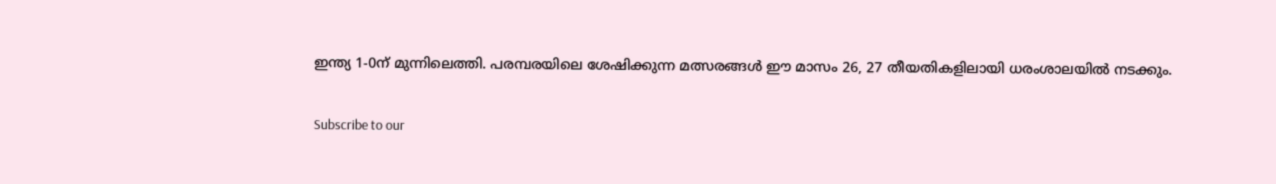ഇന്ത്യ 1-0ന് മുന്നിലെത്തി. പരമ്പരയിലെ ശേഷിക്കുന്ന മത്സരങ്ങള്‍ ഈ മാസം 26, 27 തീയതികളിലായി ധരംശാലയില്‍ നടക്കും.


Subscribe to our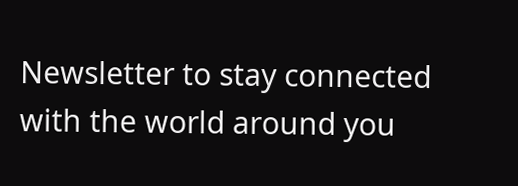Newsletter to stay connected with the world around you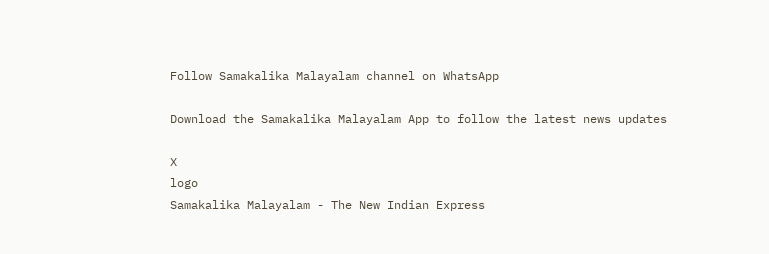Follow Samakalika Malayalam channel on WhatsApp

Download the Samakalika Malayalam App to follow the latest news updates

X
logo
Samakalika Malayalam - The New Indian Express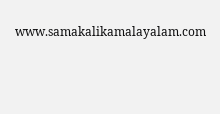www.samakalikamalayalam.com